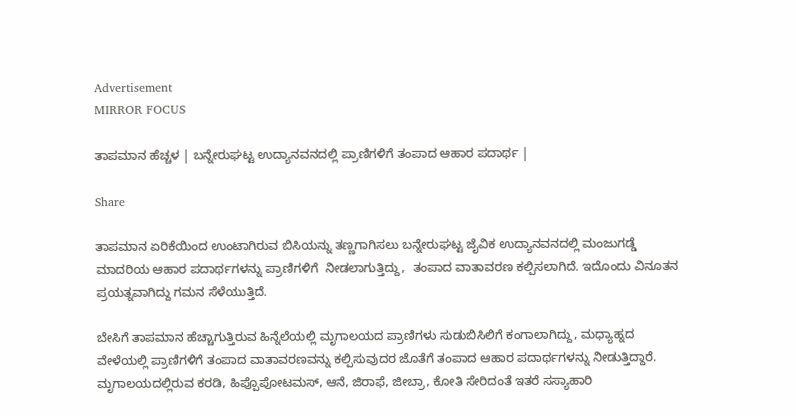Advertisement
MIRROR FOCUS

ತಾಪಮಾನ ಹೆಚ್ಚಳ | ಬನ್ನೇರುಘಟ್ಟ ಉದ್ಯಾನವನದಲ್ಲಿ ಪ್ರಾಣಿಗಳಿಗೆ ತಂಪಾದ ಆಹಾರ ಪದಾರ್ಥ |

Share

ತಾಪಮಾನ ಏರಿಕೆಯಿಂದ ಉಂಟಾಗಿರುವ ಬಿಸಿಯನ್ನು ತಣ್ಣಗಾಗಿಸಲು ಬನ್ನೇರುಘಟ್ಟ ಜೈವಿಕ ಉದ್ಯಾನವನದಲ್ಲಿ ಮಂಜುಗಡ್ಡೆ ಮಾದರಿಯ ಆಹಾರ ಪದಾರ್ಥಗಳನ್ನು ಪ್ರಾಣಿಗಳಿಗೆ  ನೀಡಲಾಗುತ್ತಿದ್ದು,  ತಂಪಾದ ವಾತಾವರಣ ಕಲ್ಪಿಸಲಾಗಿದೆ. ಇದೊಂದು ವಿನೂತನ ಪ್ರಯತ್ನವಾಗಿದ್ದು ಗಮನ ಸೆಳೆಯುತ್ತಿದೆ.

ಬೇಸಿಗೆ ತಾಪಮಾನ ಹೆಚ್ಚಾಗುತ್ತಿರುವ ಹಿನ್ನೆಲೆಯಲ್ಲಿ ಮೃಗಾಲಯದ ಪ್ರಾಣಿಗಳು ಸುಡುಬಿಸಿಲಿಗೆ ಕಂಗಾಲಾಗಿದ್ದು, ಮಧ್ಯಾಹ್ನದ ವೇಳೆಯಲ್ಲಿ ಪ್ರಾಣಿಗಳಿಗೆ ತಂಪಾದ ವಾತಾವರಣವನ್ನು ಕಲ್ಪಿಸುವುದರ ಜೊತೆಗೆ ತಂಪಾದ ಆಹಾರ ಪದಾರ್ಥಗಳನ್ನು ನೀಡುತ್ತಿದ್ದಾರೆ. ಮೃಗಾಲಯದಲ್ಲಿರುವ ಕರಡಿ, ಹಿಪ್ಪೊಪೋಟಮಸ್, ಆನೆ, ಜಿರಾಫೆ, ಜೀಬ್ರಾ, ಕೋತಿ ಸೇರಿದಂತೆ ಇತರೆ ಸಸ್ಯಾಹಾರಿ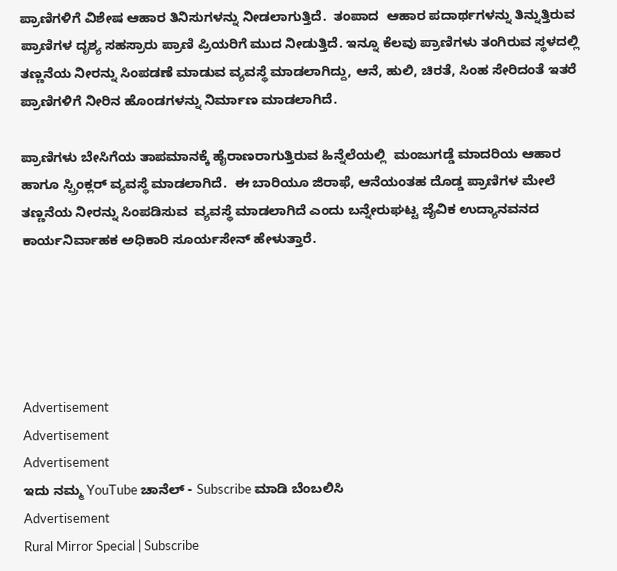ಪ್ರಾಣಿಗಳಿಗೆ ವಿಶೇಷ ಆಹಾರ ತಿನಿಸುಗಳನ್ನು ನೀಡಲಾಗುತ್ತಿದೆ.  ತಂಪಾದ  ಆಹಾರ ಪದಾರ್ಥಗಳನ್ನು ತಿನ್ನುತ್ತಿರುವ ಪ್ರಾಣಿಗಳ ದೃಶ್ಯ ಸಹಸ್ರಾರು ಪ್ರಾಣಿ ಪ್ರಿಯರಿಗೆ ಮುದ ನೀಡುತ್ತಿದೆ. ಇನ್ನೂ ಕೆಲವು ಪ್ರಾಣಿಗಳು ತಂಗಿರುವ ಸ್ಥಳದಲ್ಲಿ  ತಣ್ಣನೆಯ ನೀರನ್ನು ಸಿಂಪಡಣೆ ಮಾಡುವ ವ್ಯವಸ್ಥೆ ಮಾಡಲಾಗಿದ್ದು, ಆನೆ, ಹುಲಿ, ಚಿರತೆ, ಸಿಂಹ ಸೇರಿದಂತೆ ಇತರೆ ಪ್ರಾಣಿಗಳಿಗೆ ನೀರಿನ ಹೊಂಡಗಳನ್ನು ನಿರ್ಮಾಣ ಮಾಡಲಾಗಿದೆ.

ಪ್ರಾಣಿಗಳು ಬೇಸಿಗೆಯ ತಾಪಮಾನಕ್ಕೆ ಹೈರಾಣರಾಗುತ್ತಿರುವ ಹಿನ್ನೆಲೆಯಲ್ಲಿ  ಮಂಜುಗಡ್ಡೆ ಮಾದರಿಯ ಆಹಾರ ಹಾಗೂ ಸ್ಪ್ರಿಂಕ್ಲರ್ ವ್ಯವಸ್ಥೆ ಮಾಡಲಾಗಿದೆ.  ಈ ಬಾರಿಯೂ ಜಿರಾಫೆ, ಆನೆಯಂತಹ ದೊಡ್ಡ ಪ್ರಾಣಿಗಳ ಮೇಲೆ  ತಣ್ಣನೆಯ ನೀರನ್ನು ಸಿಂಪಡಿಸುವ  ವ್ಯವಸ್ಥೆ ಮಾಡಲಾಗಿದೆ ಎಂದು ಬನ್ನೇರುಘಟ್ಟ ಜೈವಿಕ ಉದ್ಯಾನವನದ ಕಾರ್ಯನಿರ್ವಾಹಕ ಅಧಿಕಾರಿ ಸೂರ್ಯಸೇನ್ ಹೇಳುತ್ತಾರೆ.





Advertisement
Advertisement
Advertisement
ಇದು ನಮ್ಮ YouTube ಚಾನೆಲ್ - Subscribe ಮಾಡಿ ಬೆಂಬಲಿಸಿ
Advertisement
Rural Mirror Special | Subscribe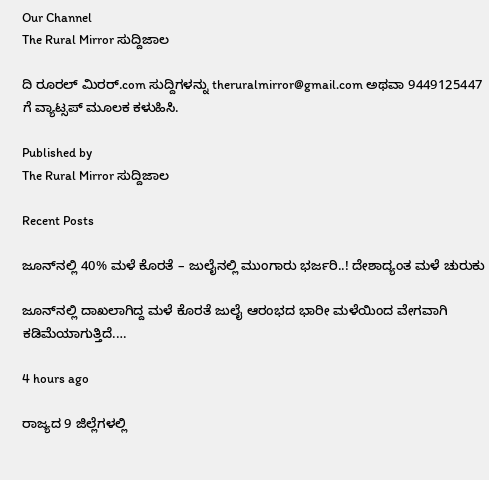Our Channel
The Rural Mirror ಸುದ್ದಿಜಾಲ

ದಿ ರೂರಲ್‌ ಮಿರರ್.com ಸುದ್ದಿಗಳನ್ನು ‌theruralmirror@gmail.com ಅಥವಾ 9449125447 ಗೆ ವ್ಯಾಟ್ಸಪ್ ಮೂಲಕ ಕಳುಹಿಸಿ.

Published by
The Rural Mirror ಸುದ್ದಿಜಾಲ

Recent Posts

ಜೂನ್‌ನಲ್ಲಿ 40% ಮಳೆ ಕೊರತೆ – ಜುಲೈನಲ್ಲಿ ಮುಂಗಾರು ಭರ್ಜರಿ..! ದೇಶಾದ್ಯಂತ ಮಳೆ ಚುರುಕು

ಜೂನ್‌ನಲ್ಲಿ ದಾಖಲಾಗಿದ್ದ ಮಳೆ ಕೊರತೆ ಜುಲೈ ಆರಂಭದ ಭಾರೀ ಮಳೆಯಿಂದ ವೇಗವಾಗಿ ಕಡಿಮೆಯಾಗುತ್ತಿದೆ.…

4 hours ago

ರಾಜ್ಯದ 9 ಜಿಲ್ಲೆಗಳಲ್ಲಿ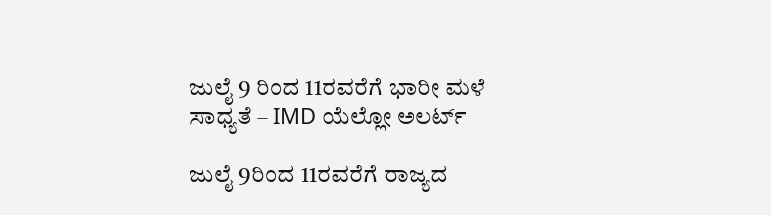ಜುಲೈ 9 ರಿಂದ 11ರವರೆಗೆ ಭಾರೀ ಮಳೆ ಸಾಧ್ಯತೆ – IMD ಯೆಲ್ಲೋ ಅಲರ್ಟ್

ಜುಲೈ 9ರಿಂದ 11ರವರೆಗೆ ರಾಜ್ಯದ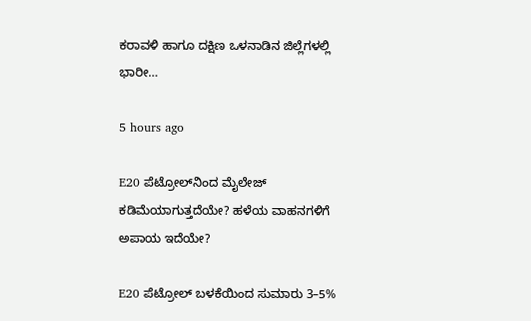ಕರಾವಳಿ ಹಾಗೂ ದಕ್ಷಿಣ ಒಳನಾಡಿನ ಜಿಲ್ಲೆಗಳಲ್ಲಿ ಭಾರೀ…

5 hours ago

E20 ಪೆಟ್ರೋಲ್‌ನಿಂದ ಮೈಲೇಜ್ ಕಡಿಮೆಯಾಗುತ್ತದೆಯೇ? ಹಳೆಯ ವಾಹನಗಳಿಗೆ ಅಪಾಯ ಇದೆಯೇ?

E20 ಪೆಟ್ರೋಲ್ ಬಳಕೆಯಿಂದ ಸುಮಾರು 3–5%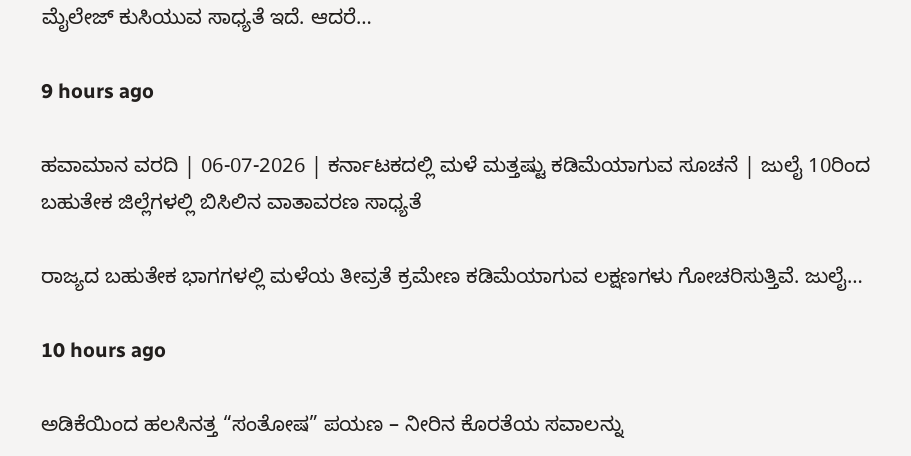ಮೈಲೇಜ್ ಕುಸಿಯುವ ಸಾಧ್ಯತೆ ಇದೆ. ಆದರೆ…

9 hours ago

ಹವಾಮಾನ ವರದಿ | 06-07-2026 | ಕರ್ನಾಟಕದಲ್ಲಿ ಮಳೆ ಮತ್ತಷ್ಟು ಕಡಿಮೆಯಾಗುವ ಸೂಚನೆ | ಜುಲೈ 10ರಿಂದ ಬಹುತೇಕ ಜಿಲ್ಲೆಗಳಲ್ಲಿ ಬಿಸಿಲಿನ ವಾತಾವರಣ ಸಾಧ್ಯತೆ

ರಾಜ್ಯದ ಬಹುತೇಕ ಭಾಗಗಳಲ್ಲಿ ಮಳೆಯ ತೀವ್ರತೆ ಕ್ರಮೇಣ ಕಡಿಮೆಯಾಗುವ ಲಕ್ಷಣಗಳು ಗೋಚರಿಸುತ್ತಿವೆ. ಜುಲೈ…

10 hours ago

ಅಡಿಕೆಯಿಂದ ಹಲಸಿನತ್ತ “ಸಂತೋಷ” ಪಯಣ – ನೀರಿನ ಕೊರತೆಯ ಸವಾಲನ್ನು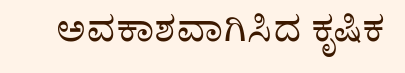ಅವಕಾಶವಾಗಿಸಿದ ಕೃಷಿಕ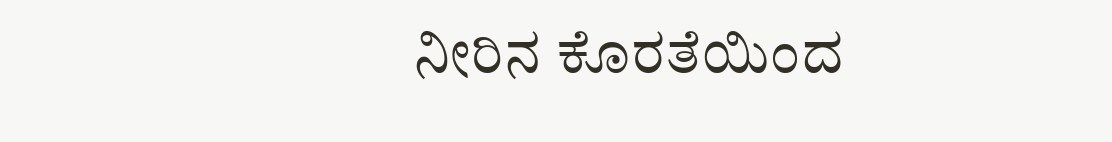ನೀರಿನ ಕೊರತೆಯಿಂದ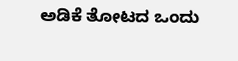ಅಡಿಕೆ ತೋಟದ ಒಂದು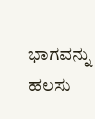ಭಾಗವನ್ನು ಹಲಸು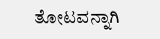ತೋಟವನ್ನಾಗಿ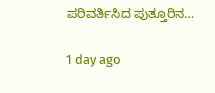ಪರಿವರ್ತಿಸಿದ ಪುತ್ತೂರಿನ…

1 day ago